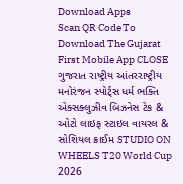Download Apps
Scan QR Code To Download The Gujarat First Mobile App CLOSE
ગુજરાત રાષ્ટ્રીય આંતરરાષ્ટ્રીય મનોરંજન સ્પોર્ટ્સ ધર્મ ભક્તિ એક્સક્લુઝીવ બિઝનેસ ટેક & ઓટો લાઇફ સ્ટાઇલ વાયરલ & સોશિયલ ક્રાઈમ STUDIO ON WHEELS T20 World Cup 2026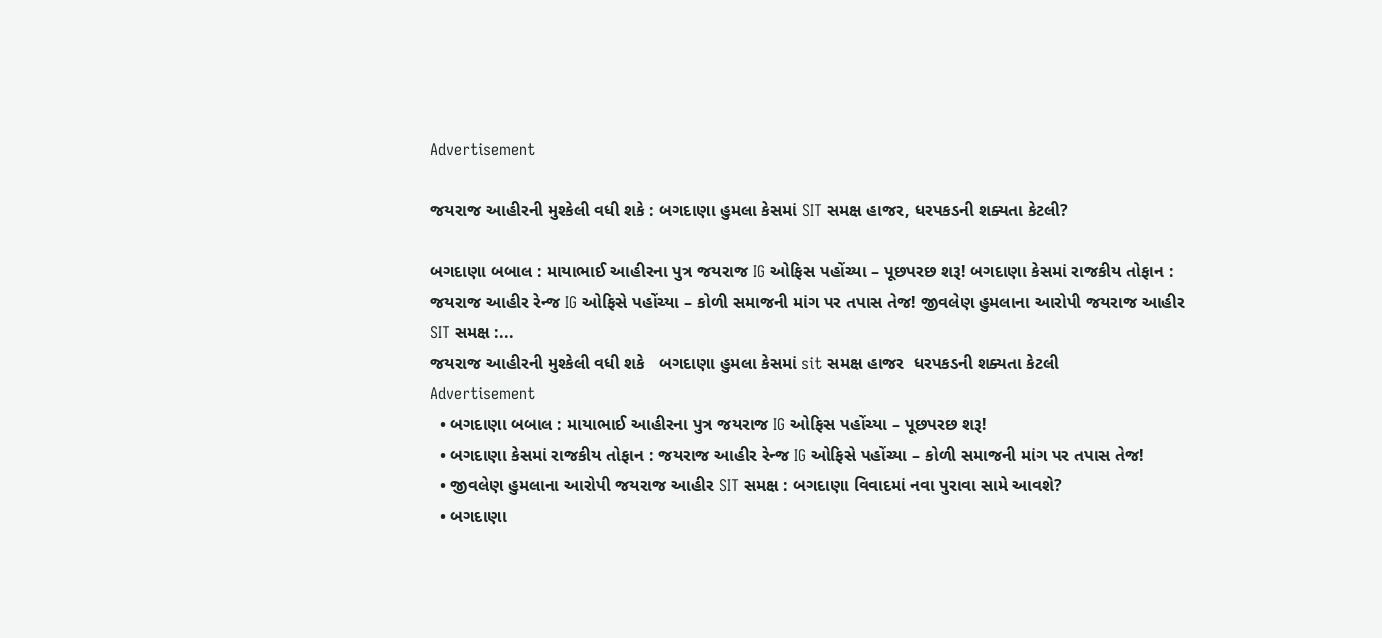Advertisement

જયરાજ આહીરની મુશ્કેલી વધી શકે : બગદાણા હુમલા કેસમાં SIT સમક્ષ હાજર, ધરપકડની શક્યતા કેટલી?

બગદાણા બબાલ : માયાભાઈ આહીરના પુત્ર જયરાજ IG ઓફિસ પહોંચ્યા – પૂછપરછ શરૂ! બગદાણા કેસમાં રાજકીય તોફાન : જયરાજ આહીર રેન્જ IG ઓફિસે પહોંચ્યા – કોળી સમાજની માંગ પર તપાસ તેજ! જીવલેણ હુમલાના આરોપી જયરાજ આહીર SIT સમક્ષ :...
જયરાજ આહીરની મુશ્કેલી વધી શકે   બગદાણા હુમલા કેસમાં sit સમક્ષ હાજર  ધરપકડની શક્યતા કેટલી
Advertisement
  • બગદાણા બબાલ : માયાભાઈ આહીરના પુત્ર જયરાજ IG ઓફિસ પહોંચ્યા – પૂછપરછ શરૂ!
  • બગદાણા કેસમાં રાજકીય તોફાન : જયરાજ આહીર રેન્જ IG ઓફિસે પહોંચ્યા – કોળી સમાજની માંગ પર તપાસ તેજ!
  • જીવલેણ હુમલાના આરોપી જયરાજ આહીર SIT સમક્ષ : બગદાણા વિવાદમાં નવા પુરાવા સામે આવશે?
  • બગદાણા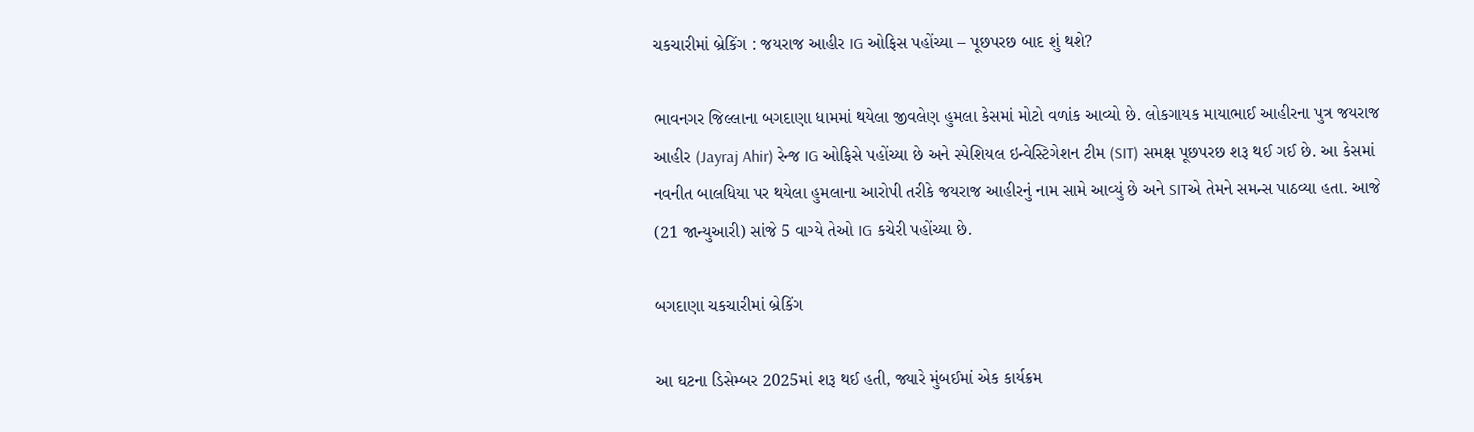ચકચારીમાં બ્રેકિંગ : જયરાજ આહીર IG ઓફિસ પહોંચ્યા – પૂછપરછ બાદ શું થશે?

ભાવનગર જિલ્લાના બગદાણા ધામમાં થયેલા જીવલેણ હુમલા કેસમાં મોટો વળાંક આવ્યો છે. લોકગાયક માયાભાઈ આહીરના પુત્ર જયરાજ આહીર (Jayraj Ahir) રેન્જ IG ઓફિસે પહોંચ્યા છે અને સ્પેશિયલ ઇન્વેસ્ટિગેશન ટીમ (SIT) સમક્ષ પૂછપરછ શરૂ થઈ ગઈ છે. આ કેસમાં નવનીત બાલધિયા પર થયેલા હુમલાના આરોપી તરીકે જયરાજ આહીરનું નામ સામે આવ્યું છે અને SITએ તેમને સમન્સ પાઠવ્યા હતા. આજે (21 જાન્યુઆરી) સાંજે 5 વાગ્યે તેઓ IG કચેરી પહોંચ્યા છે.

બગદાણા ચકચારીમાં બ્રેકિંગ

આ ઘટના ડિસેમ્બર 2025માં શરૂ થઈ હતી, જ્યારે મુંબઈમાં એક કાર્યક્રમ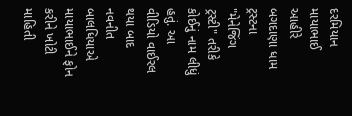દરમિયાન માયાભાઈ આહીરે બગદાણા ધામ ટ્રસ્ટના "મેનેજિંગ ટ્રસ્ટી" તરીકે કોઈનું નામ લીધું હતું. આ વીડિયો વાઈરલ થયા બાદ નવનીત બાલધિયાએ માયાભાઈને ફોન કરીને ખોટી માહિતી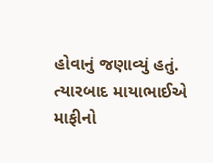હોવાનું જણાવ્યું હતું. ત્યારબાદ માયાભાઈએ માફીનો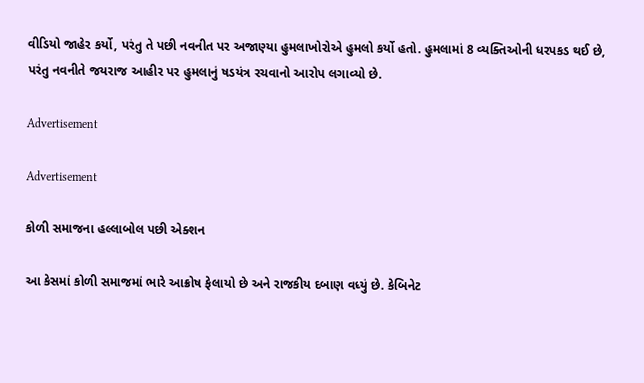વીડિયો જાહેર કર્યો, પરંતુ તે પછી નવનીત પર અજાણ્યા હુમલાખોરોએ હુમલો કર્યો હતો. હુમલામાં 8 વ્યક્તિઓની ધરપકડ થઈ છે, પરંતુ નવનીતે જયરાજ આહીર પર હુમલાનું ષડયંત્ર રચવાનો આરોપ લગાવ્યો છે.

Advertisement

Advertisement

કોળી સમાજના હલ્લાબોલ પછી એક્શન

આ કેસમાં કોળી સમાજમાં ભારે આક્રોષ ફેલાયો છે અને રાજકીય દબાણ વધ્યું છે. કેબિનેટ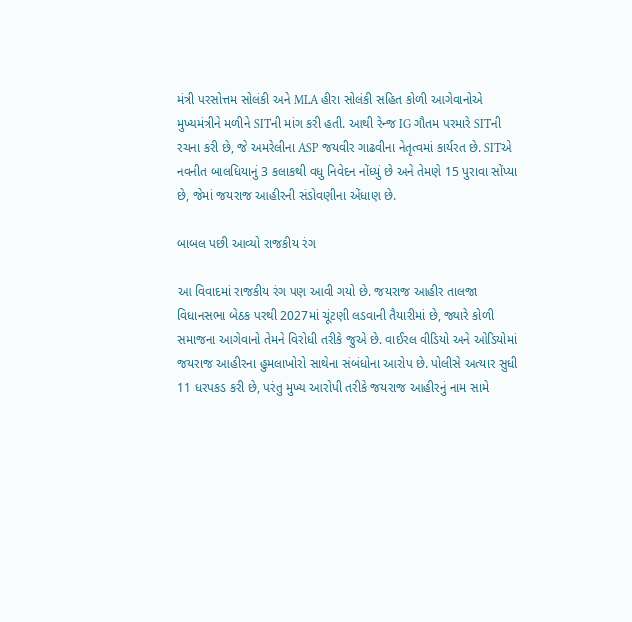મંત્રી પરસોત્તમ સોલંકી અને MLA હીરા સોલંકી સહિત કોળી આગેવાનોએ મુખ્યમંત્રીને મળીને SITની માંગ કરી હતી. આથી રેન્જ IG ગૌતમ પરમારે SITની રચના કરી છે, જે અમરેલીના ASP જયવીર ગાઢવીના નેતૃત્વમાં કાર્યરત છે. SITએ નવનીત બાલધિયાનું 3 કલાકથી વધુ નિવેદન નોંધ્યું છે અને તેમણે 15 પુરાવા સોંપ્યા છે, જેમાં જયરાજ આહીરની સંડોવણીના એંધાણ છે.

બાબલ પછી આવ્યો રાજકીય રંગ

આ વિવાદમાં રાજકીય રંગ પણ આવી ગયો છે. જયરાજ આહીર તાલજા વિધાનસભા બેઠક પરથી 2027માં ચૂંટણી લડવાની તૈયારીમાં છે, જ્યારે કોળી સમાજના આગેવાનો તેમને વિરોધી તરીકે જુએ છે. વાઈરલ વીડિયો અને ઓડિયોમાં જયરાજ આહીરના હુમલાખોરો સાથેના સંબંધોના આરોપ છે. પોલીસે અત્યાર સુધી 11 ધરપકડ કરી છે, પરંતુ મુખ્ય આરોપી તરીકે જયરાજ આહીરનું નામ સામે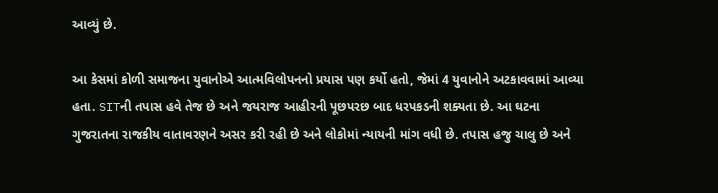આવ્યું છે.

આ કેસમાં કોળી સમાજના યુવાનોએ આત્મવિલોપનનો પ્રયાસ પણ કર્યો હતો, જેમાં 4 યુવાનોને અટકાવવામાં આવ્યા હતા. SITની તપાસ હવે તેજ છે અને જયરાજ આહીરની પૂછપરછ બાદ ધરપકડની શક્યતા છે. આ ઘટના ગુજરાતના રાજકીય વાતાવરણને અસર કરી રહી છે અને લોકોમાં ન્યાયની માંગ વધી છે. તપાસ હજુ ચાલુ છે અને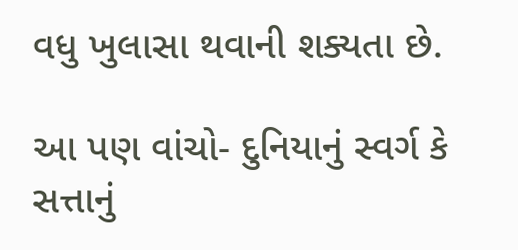વધુ ખુલાસા થવાની શક્યતા છે.

આ પણ વાંચો- દુનિયાનું સ્વર્ગ કે સત્તાનું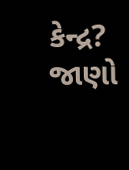કેન્દ્ર? જાણો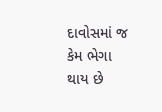દાવોસમાં જ કેમ ભેગા થાય છે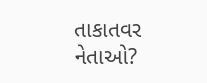તાકાતવર નેતાઓ?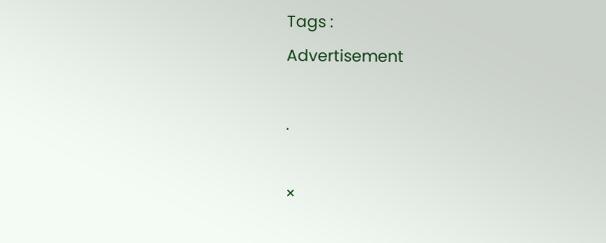Tags :
Advertisement

.

×